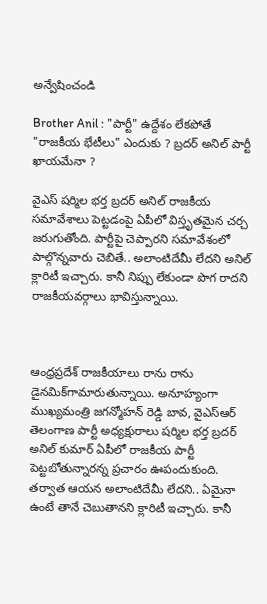అన్వేషించండి

Brother Anil : "పార్టీ" ఉద్దేశం లేకపోతే "రాజకీయ భేటీలు" ఎందుకు ? బ్రదర్ అనిల్ పార్టీ ఖాయమేనా ?

వైఎస్ షర్మిల భర్త బ్రదర్ అనిల్ రాజకీయ సమావేశాలు పెట్టడంపై ఏపీలో విస్తృతమైన చర్చ జరుగుతోంది. పార్టీపై చెప్పారని సమావేశంలో పాల్గొన్నవారు చెబితే.. అలాంటిదేమీ లేదని అనిల్ క్లారిటీ ఇచ్చారు. కానీ నిప్పు లేకుండా పొగ రాదని రాజకీయవర్గాలు భావిస్తున్నాయి.



ఆంధ్రప్రదేశ్ రాజకీయాలు రాను రాను డైనమిక్‌గామారుతున్నాయి. అనూహ్యంగా ముఖ్యమంత్రి జగన్మోహన్ రెడ్డి బావ, వైఎస్ఆర్ తెలంగాణ పార్టీ అధ్యక్షురాలు షర్మిల భర్త బ్రదర్ అనిల్ కుమార్ ఏపీలో రాజకీయ పార్టీ పెట్టబోతున్నారన్న ప్రచారం ఊపందుకుంది. తర్వాత ఆయన అలాంటిదేమీ లేదని.. ఏమైనా ఉంటే తానే చెబుతానని క్లారిటీ ఇచ్చారు. కానీ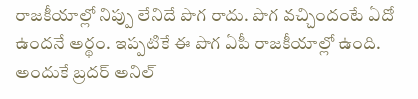రాజకీయాల్లో నిప్పు లేనిదే పొగ రాదు. పొగ వచ్చిందంటే ఏదో ఉందనే అర్థం. ఇప్పటికే ఈ పొగ ఏపీ రాజకీయాల్లో ఉంది. అందుకే బ్రదర్ అనిల్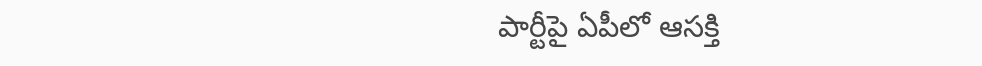పార్టీపై ఏపీలో ఆసక్తి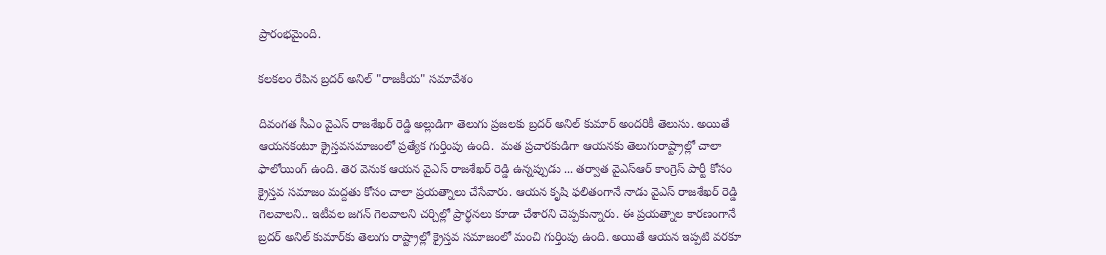ప్రారంభమైంది.

కలకలం రేపిన బ్రదర్ అనిల్ "రాజకీయ" సమావేశం

దివంగత సీఎం వైఎస్ రాజశేఖర్ రెడ్డి అల్లుడిగా తెలుగు ప్రజలకు బ్రదర్ అనిల్ కుమార్ అందరికీ తెలుసు. అయితే ఆయనకంటూ క్రైస్తవసమాజంలో ప్రత్యేక గుర్తింపు ఉంది.  మత ప్రచారకుడిగా ఆయనకు తెలుగురాష్ట్రాల్లో చాలా ఫాలోయింగ్ ఉంది. తెర వెనుక ఆయన వైఎస్ రాజశేఖర్ రెడ్డి ఉన్నప్పుడు ... తర్వాత వైఎస్ఆర్ కాంగ్రెస్ పార్టీ కోసం క్రైస్తవ సమాజం మద్దతు కోసం చాలా ప్రయత్నాలు చేసేవారు. ఆయన కృషి ఫలితంగానే నాడు వైఎస్ రాజశేఖర్ రెడ్డి గెలవాలని.. ఇటీవల జగన్ గెలవాలని చర్చిల్లో ప్రార్థనలు కూడా చేశారని చెప్పకున్నారు. ఈ ప్రయత్నాల కారణంగానే బ్రదర్ అనిల్ కుమార్‌కు తెలుగు రాష్ట్రాల్లో క్రైస్తవ సమాజంలో మంచి గుర్తింపు ఉంది. అయితే ఆయన ఇప్పటి వరకూ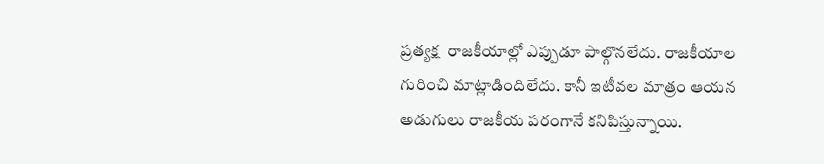ప్రత్యక్ష  రాజకీయాల్లో ఎప్పుడూ పాల్గొనలేదు. రాజకీయాల గురించి మాట్లాడిందిలేదు. కానీ ఇటీవల మాత్రం ఆయన అడుగులు రాజకీయ పరంగానే కనిపిస్తున్నాయి.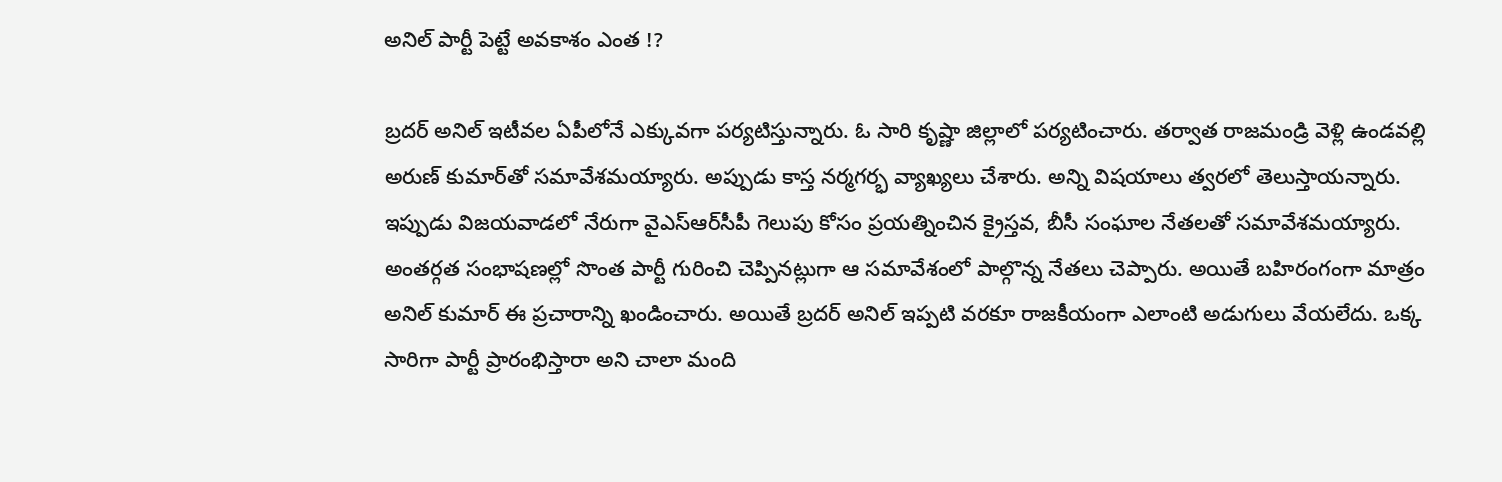అనిల్ పార్టీ పెట్టే అవకాశం ఎంత !?

బ్రదర్ అనిల్ ఇటీవల ఏపీలోనే ఎక్కువగా పర్యటిస్తున్నారు. ఓ సారి కృష్ణా జిల్లాలో పర్యటించారు. తర్వాత రాజమండ్రి వెళ్లి ఉండవల్లి అరుణ్‌ కుమార్‌తో సమావేశమయ్యారు. అప్పుడు కాస్త నర్మగర్భ వ్యాఖ్యలు చేశారు. అన్ని విషయాలు త్వరలో తెలుస్తాయన్నారు. ఇప్పుడు విజయవాడలో నేరుగా వైఎస్ఆర్‌సీపీ గెలుపు కోసం ప్రయత్నించిన క్రైస్తవ, బీసీ సంఘాల నేతలతో సమావేశమయ్యారు. అంతర్గత సంభాషణల్లో సొంత పార్టీ గురించి చెప్పినట్లుగా ఆ సమావేశంలో పాల్గొన్న నేతలు చెప్పారు. అయితే బహిరంగంగా మాత్రం అనిల్ కుమార్ ఈ ప్రచారాన్ని ఖండించారు. అయితే బ్రదర్ అనిల్ ఇప్పటి వరకూ రాజకీయంగా ఎలాంటి అడుగులు వేయలేదు. ఒక్క సారిగా పార్టీ ప్రారంభిస్తారా అని చాలా మంది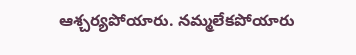ఆశ్చర్యపోయారు. నమ్మలేకపోయారు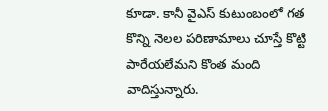కూడా. కానీ వైఎస్ కుటుంబంలో గత కొన్ని నెలల పరిణామాలు చూస్తే కొట్టి పారేయలేమని కొంత మంది వాదిస్తున్నారు.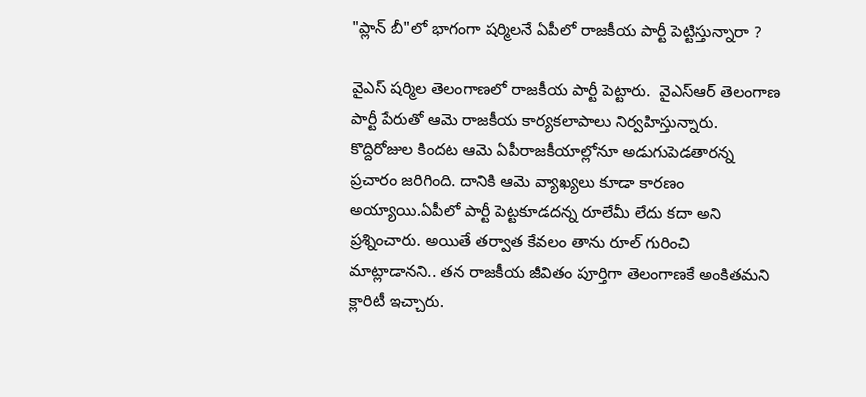"ప్లాన్ బీ"లో భాగంగా షర్మిలనే ఏపీలో రాజకీయ పార్టీ పెట్టిస్తున్నారా ?

వైఎస్ షర్మిల తెలంగాణలో రాజకీయ పార్టీ పెట్టారు.  వైఎస్ఆర్ తెలంగాణ పార్టీ పేరుతో ఆమె రాజకీయ కార్యకలాపాలు నిర్వహిస్తున్నారు. కొద్దిరోజుల కిందట ఆమె ఏపీరాజకీయాల్లోనూ అడుగుపెడతారన్న ప్రచారం జరిగింది. దానికి ఆమె వ్యాఖ్యలు కూడా కారణం అయ్యాయి.ఏపీలో పార్టీ పెట్టకూడదన్న రూలేమీ లేదు కదా అని ప్రశ్నించారు. అయితే తర్వాత కేవలం తాను రూల్ గురించి మాట్లాడానని.. తన రాజకీయ జీవితం పూర్తిగా తెలంగాణకే అంకితమని క్లారిటీ ఇచ్చారు.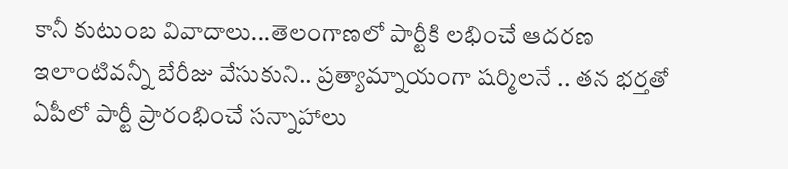కానీ కుటుంబ వివాదాలు...తెలంగాణలో పార్టీకి లభించే ఆదరణ ఇలాంటివన్నీ బేరీజు వేసుకుని.. ప్రత్యామ్నాయంగా షర్మిలనే .. తన భర్తతో  ఏపీలో పార్టీ ప్రారంభించే సన్నాహాలు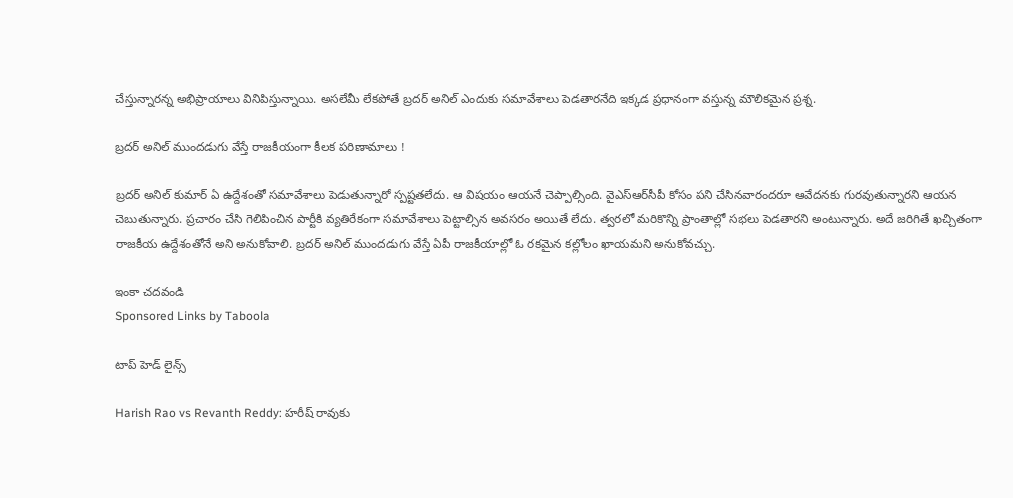చేస్తున్నారన్న అభిప్రాయాలు వినిపిస్తున్నాయి. అసలేమీ లేకపోతే బ్రదర్ అనిల్ ఎందుకు సమావేశాలు పెడతారనేది ఇక్కడ ప్రధానంగా వస్తున్న మౌలికమైన ప్రశ్న.

బ్రదర్ అనిల్ ముందడుగు వేస్తే రాజకీయంగా కీలక పరిణామాలు !

బ్రదర్ అనిల్ కుమార్ ఏ ఉద్దేశంతో సమావేశాలు పెడుతున్నారో స్పష్టతలేదు. ఆ విషయం ఆయనే చెప్పాల్సింది. వైఎస్ఆర్‌సీపీ కోసం పని చేసినవారందరూ ఆవేదనకు గురవుతున్నారని ఆయన  చెబుతున్నారు. ప్రచారం చేసి గెలిపించిన పార్టీకి వ్యతిరేకంగా సమావేశాలు పెట్టాల్సిన అవసరం అయితే లేదు. త్వరలో మరికొన్ని ప్రాంతాల్లో సభలు పెడతారని అంటున్నారు. అదే జరిగితే ఖచ్చితంగా రాజకీయ ఉద్దేశంతోనే అని అనుకోవాలి. బ్రదర్ అనిల్ ముందడుగు వేస్తే ఏపీ రాజకీయాల్లో ఓ రకమైన కల్లోలం ఖాయమని అనుకోవచ్చు.

ఇంకా చదవండి
Sponsored Links by Taboola

టాప్ హెడ్ లైన్స్

Harish Rao vs Revanth Reddy: హరీష్ రావుకు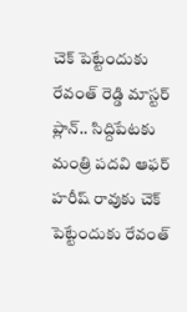చెక్ పెట్టేందుకు రేవంత్ రెడ్డి మాస్టర్ ప్లాన్.. సిద్దిపేటకు మంత్రి పదవి ఆఫర్
హరీష్ రావుకు చెక్ పెట్టేందుకు రేవంత్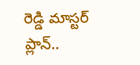రెడ్డి మాస్టర్ ప్లాన్..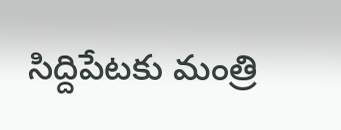సిద్దిపేటకు మంత్రి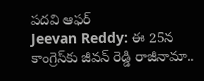పదవి ఆఫర్
Jeevan Reddy: ఈ 25న కాంగ్రెస్‌కు జీవన్ రెడ్డి రాజీనామా..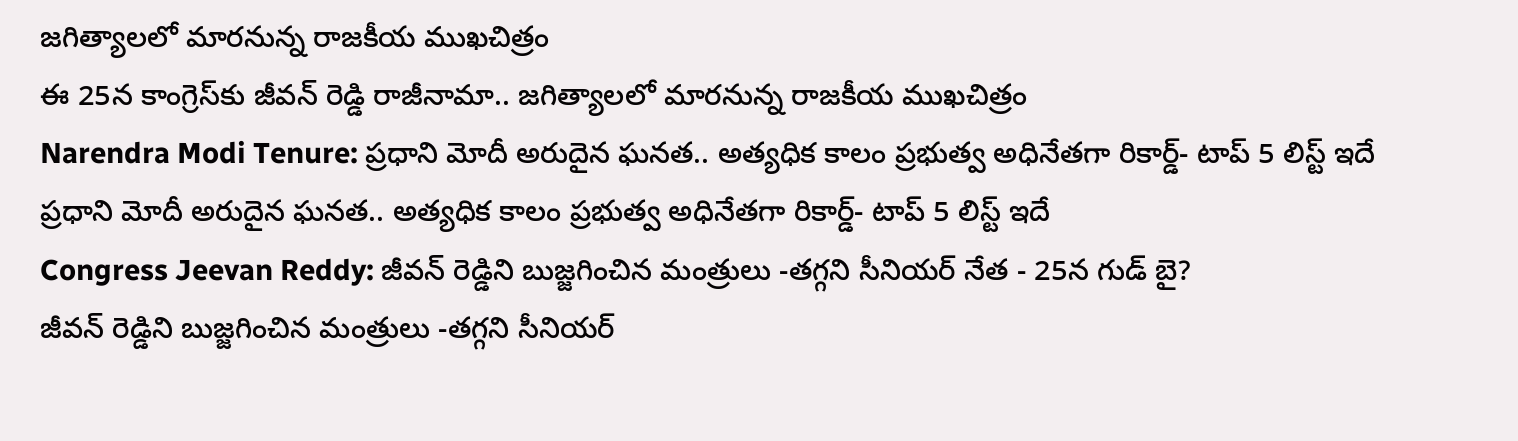జగిత్యాలలో మారనున్న రాజకీయ ముఖచిత్రం
ఈ 25న కాంగ్రెస్‌కు జీవన్ రెడ్డి రాజీనామా.. జగిత్యాలలో మారనున్న రాజకీయ ముఖచిత్రం
Narendra Modi Tenure: ప్రధాని మోదీ అరుదైన ఘనత.. అత్యధిక కాలం ప్రభుత్వ అధినేతగా రికార్డ్- టాప్ 5 లిస్ట్ ఇదే
ప్రధాని మోదీ అరుదైన ఘనత.. అత్యధిక కాలం ప్రభుత్వ అధినేతగా రికార్డ్- టాప్ 5 లిస్ట్ ఇదే
Congress Jeevan Reddy: జీవన్ రెడ్డిని బుజ్జగించిన మంత్రులు -తగ్గని సీనియర్ నేత - 25న గుడ్ బై?
జీవన్ రెడ్డిని బుజ్జగించిన మంత్రులు -తగ్గని సీనియర్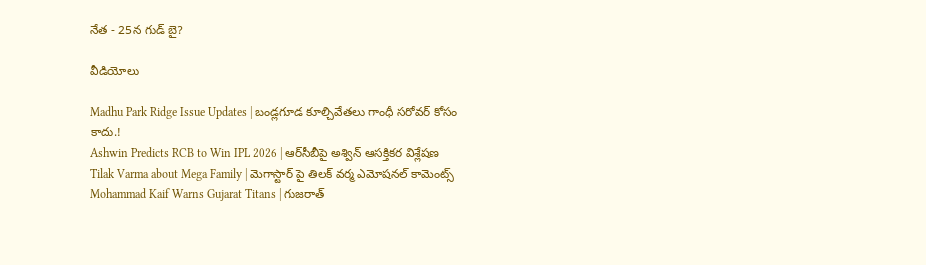నేత - 25న గుడ్ బై?

వీడియోలు

Madhu Park Ridge Issue Updates | బండ్లగూడ కూల్చివేతలు గాంధీ సరోవర్ కోసం కాదు.!
Ashwin Predicts RCB to Win IPL 2026 | ఆర్‌సీబీపై అశ్విన్ ఆసక్తికర విశ్లేషణ
Tilak Varma about Mega Family | మెగాస్టార్ పై తిలక్ వర్మ ఎమోషనల్ కామెంట్స్
Mohammad Kaif Warns Gujarat Titans | గుజరాత్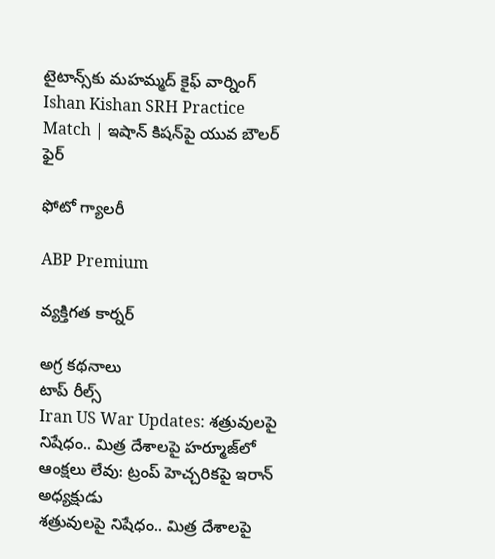టైటాన్స్‌కు మహమ్మద్ కైఫ్ వార్నింగ్
Ishan Kishan SRH Practice Match | ఇషాన్ కిషన్‌పై యువ బౌలర్ ఫైర్

ఫోటో గ్యాలరీ

ABP Premium

వ్యక్తిగత కార్నర్

అగ్ర కథనాలు
టాప్ రీల్స్
Iran US War Updates: శత్రువులపై నిషేధం.. మిత్ర దేశాలపై హర్మూజ్‌లో ఆంక్షలు లేవు: ట్రంప్ హెచ్చరికపై ఇరాన్ అధ్యక్షుడు
శత్రువులపై నిషేధం.. మిత్ర దేశాలపై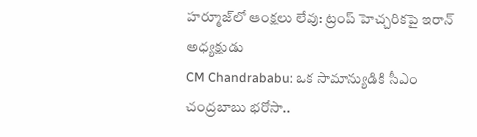హర్మూజ్‌లో ఆంక్షలు లేవు: ట్రంప్ హెచ్చరికపై ఇరాన్ అధ్యక్షుడు
CM Chandrababu: ఒక సామాన్యుడికి సీఎం చంద్రబాబు భరోసా..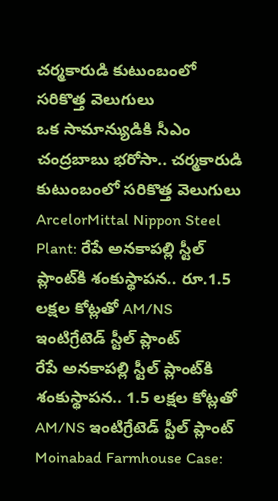చర్మకారుడి కుటుంబంలో సరికొత్త వెలుగులు
ఒక సామాన్యుడికి సీఎం చంద్రబాబు భరోసా.. చర్మకారుడి కుటుంబంలో సరికొత్త వెలుగులు
ArcelorMittal Nippon Steel Plant: రేపే అనకాపల్లి స్టీల్ ప్లాంట్‌కి శంకుస్థాపన.. రూ.1.5 లక్షల కోట్లతో AM/NS ఇంటిగ్రేటెడ్ స్టీల్ ప్లాంట్
రేపే అనకాపల్లి స్టీల్ ప్లాంట్‌కి శంకుస్థాపన.. 1.5 లక్షల కోట్లతో AM/NS ఇంటిగ్రేటెడ్ స్టీల్ ప్లాంట్
Moinabad Farmhouse Case: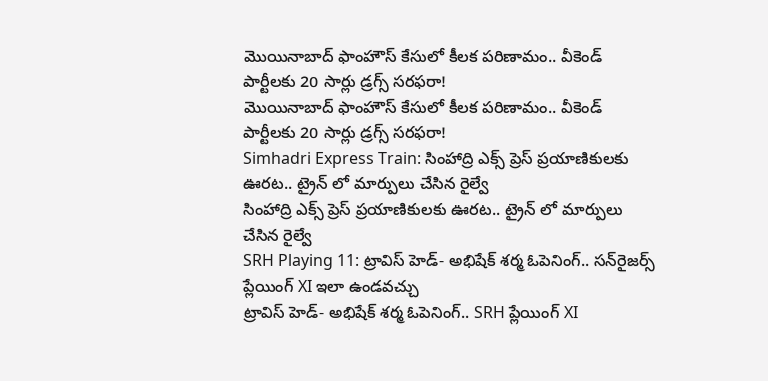మొయినాబాద్ ఫాంహౌస్ కేసులో కీలక పరిణామం.. వీకెండ్ పార్టీలకు 20 సార్లు డ్రగ్స్ సరఫరా!
మొయినాబాద్ ఫాంహౌస్ కేసులో కీలక పరిణామం.. వీకెండ్ పార్టీలకు 20 సార్లు డ్రగ్స్ సరఫరా!
Simhadri Express Train: సింహాద్రి ఎక్స్ ప్రెస్ ప్రయాణికులకు ఊరట.. ట్రైన్ లో మార్పులు చేసిన రైల్వే
సింహాద్రి ఎక్స్ ప్రెస్ ప్రయాణికులకు ఊరట.. ట్రైన్ లో మార్పులు చేసిన రైల్వే
SRH Playing 11: ట్రావిస్ హెడ్- అభిషేక్ శర్మ ఓపెనింగ్.. సన్‌రైజర్స్ ప్లేయింగ్ XI ఇలా ఉండవచ్చు
ట్రావిస్ హెడ్- అభిషేక్ శర్మ ఓపెనింగ్.. SRH ప్లేయింగ్ XI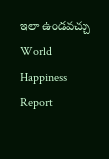ఇలా ఉండవచ్చు
World Happiness Report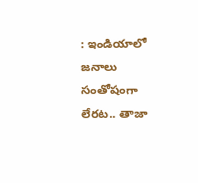: ఇండియాలో జనాలు సంతోషంగా లేరట.. తాజా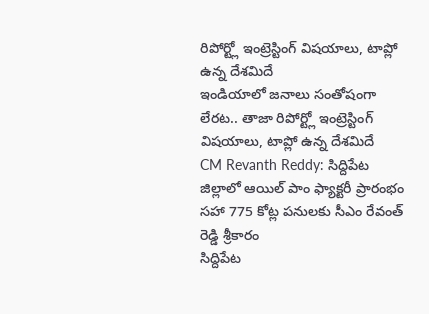రిపోర్ట్లో ఇంట్రెస్టింగ్ విషయాలు, టాప్లో ఉన్న దేశమిదే
ఇండియాలో జనాలు సంతోషంగా లేరట.. తాజా రిపోర్ట్లో ఇంట్రెస్టింగ్ విషయాలు, టాప్లో ఉన్న దేశమిదే
CM Revanth Reddy: సిద్దిపేట జిల్లాలో ఆయిల్ పాం ఫ్యాక్టరీ ప్రారంభం సహా 775 కోట్ల పనులకు సీఎం రేవంత్ రెడ్డి శ్రీకారం
సిద్దిపేట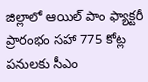జిల్లాలో ఆయిల్ పాం ఫ్యాక్టరీ ప్రారంభం సహా 775 కోట్ల పనులకు సీఎం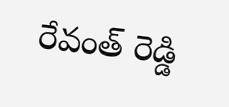రేవంత్ రెడ్డి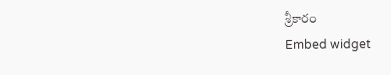శ్రీకారం
Embed widget